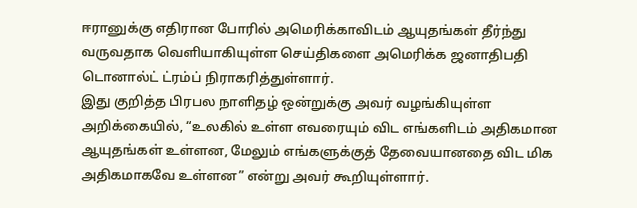ஈரானுக்கு எதிரான போரில் அமெரிக்காவிடம் ஆயுதங்கள் தீர்ந்து வருவதாக வெளியாகியுள்ள செய்திகளை அமெரிக்க ஜனாதிபதி டொனால்ட் ட்ரம்ப் நிராகரித்துள்ளார்.
இது குறித்த பிரபல நாளிதழ் ஒன்றுக்கு அவர் வழங்கியுள்ள அறிக்கையில், “உலகில் உள்ள எவரையும் விட எங்களிடம் அதிகமான ஆயுதங்கள் உள்ளன, மேலும் எங்களுக்குத் தேவையானதை விட மிக அதிகமாகவே உள்ளன” என்று அவர் கூறியுள்ளார்.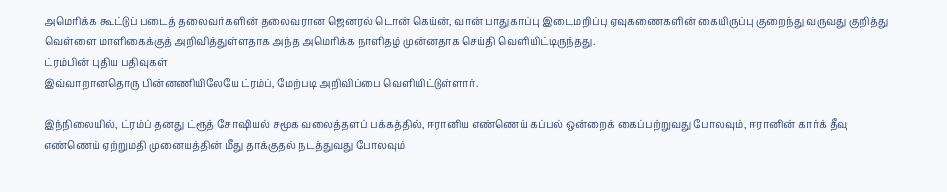அமெரிக்க கூட்டுப் படைத் தலைவர்களின் தலைவரான ஜெனரல் டொன் கெய்ன், வான் பாதுகாப்பு இடைமறிப்பு ஏவுகணைகளின் கையிருப்பு குறைந்து வருவது குறித்து வெள்ளை மாளிகைக்குத் அறிவித்துள்ளதாக அந்த அமெரிக்க நாளிதழ் முன்னதாக செய்தி வெளியிட்டிருந்தது.
ட்ரம்பின் புதிய பதிவுகள்
இவ்வாறானதொரு பின்னணியிலேயே ட்ரம்ப், மேற்படி அறிவிப்பை வெளியிட்டுள்ளார்.

இந்நிலையில், ட்ரம்ப் தனது ட்ரூத் சோஷியல் சமூக வலைத்தளப் பக்கத்தில், ஈரானிய எண்ணெய் கப்பல் ஒன்றைக் கைப்பற்றுவது போலவும், ஈரானின் கார்க் தீவு எண்ணெய் ஏற்றுமதி முனையத்தின் மீது தாக்குதல் நடத்துவது போலவும்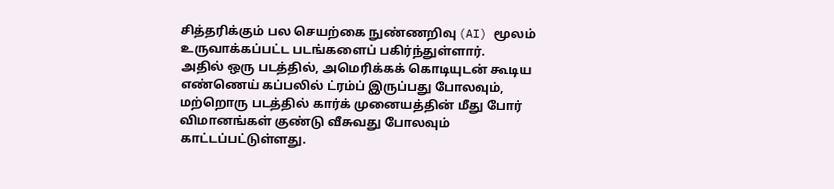சித்தரிக்கும் பல செயற்கை நுண்ணறிவு (AI) மூலம் உருவாக்கப்பட்ட படங்களைப் பகிர்ந்துள்ளார்.
அதில் ஒரு படத்தில், அமெரிக்கக் கொடியுடன் கூடிய எண்ணெய் கப்பலில் ட்ரம்ப் இருப்பது போலவும், மற்றொரு படத்தில் கார்க் முனையத்தின் மீது போர் விமானங்கள் குண்டு வீசுவது போலவும் காட்டப்பட்டுள்ளது.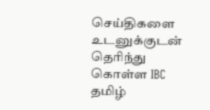செய்திகளை உடனுக்குடன் தெரிந்து கொள்ள IBC தமிழ்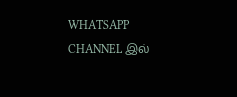WHATSAPP CHANNEL இல்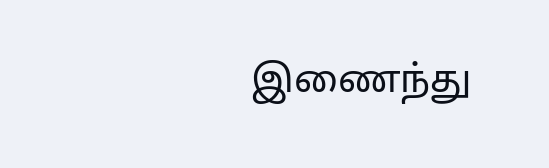இணைந்து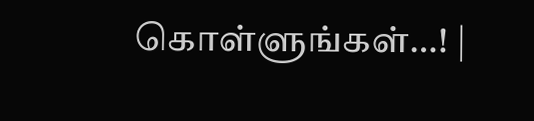கொள்ளுங்கள்…! |